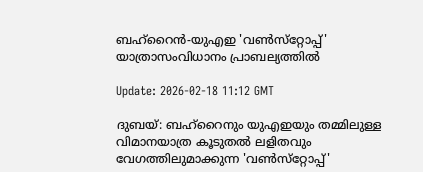ബഹ്‌റൈന്‍-യുഎഇ 'വണ്‍സ്‌റ്റോപ്പ്' യാത്രാസംവിധാനം പ്രാബല്യത്തില്‍

Update: 2026-02-18 11:12 GMT

ദുബയ്: ബഹ്‌റൈനും യുഎഇയും തമ്മിലുള്ള വിമാനയാത്ര കൂടുതല്‍ ലളിതവും വേഗത്തിലുമാക്കുന്ന 'വണ്‍സ്‌റ്റോപ്പ്'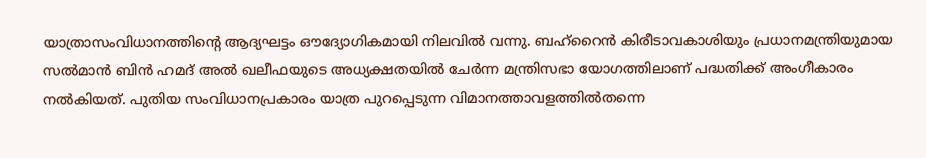യാത്രാസംവിധാനത്തിന്റെ ആദ്യഘട്ടം ഔദ്യോഗികമായി നിലവില്‍ വന്നു. ബഹ്‌റൈന്‍ കിരീടാവകാശിയും പ്രധാനമന്ത്രിയുമായ സല്‍മാന്‍ ബിന്‍ ഹമദ് അല്‍ ഖലീഫയുടെ അധ്യക്ഷതയില്‍ ചേര്‍ന്ന മന്ത്രിസഭാ യോഗത്തിലാണ് പദ്ധതിക്ക് അംഗീകാരം നല്‍കിയത്. പുതിയ സംവിധാനപ്രകാരം യാത്ര പുറപ്പെടുന്ന വിമാനത്താവളത്തില്‍തന്നെ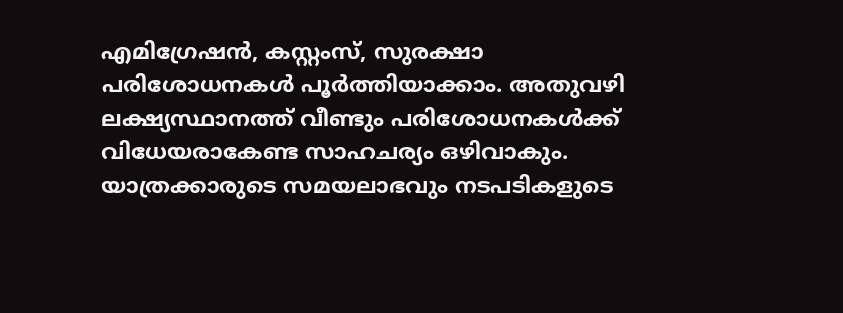എമിഗ്രേഷന്‍, കസ്റ്റംസ്, സുരക്ഷാ പരിശോധനകള്‍ പൂര്‍ത്തിയാക്കാം. അതുവഴി ലക്ഷ്യസ്ഥാനത്ത് വീണ്ടും പരിശോധനകള്‍ക്ക് വിധേയരാകേണ്ട സാഹചര്യം ഒഴിവാകും. യാത്രക്കാരുടെ സമയലാഭവും നടപടികളുടെ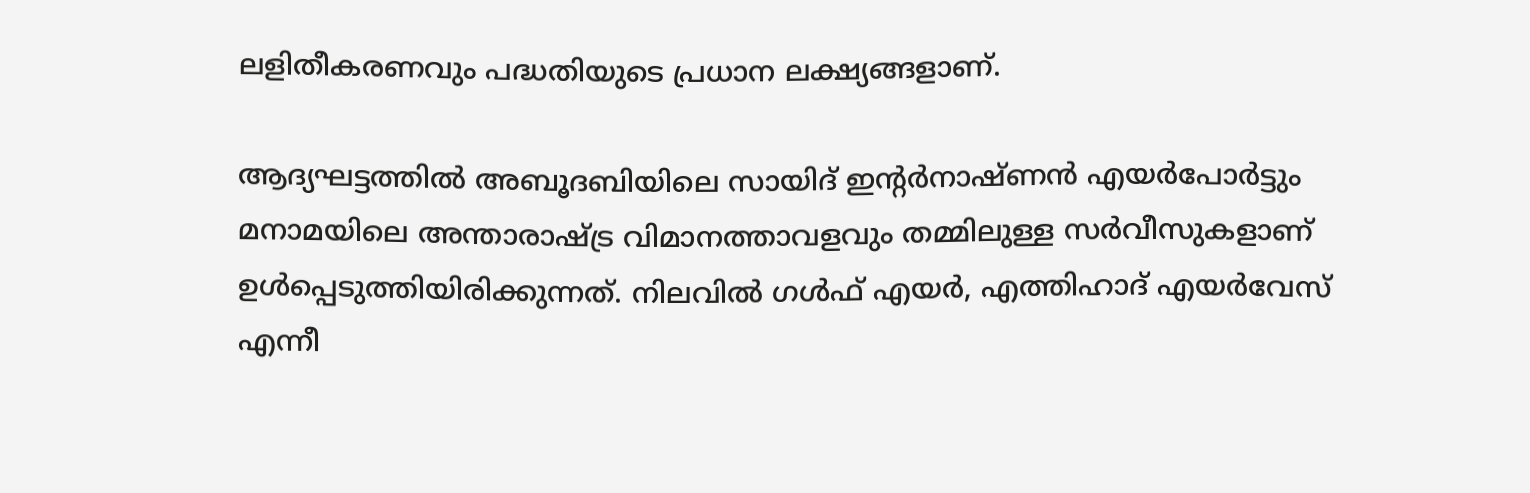ലളിതീകരണവും പദ്ധതിയുടെ പ്രധാന ലക്ഷ്യങ്ങളാണ്.

ആദ്യഘട്ടത്തില്‍ അബൂദബിയിലെ സായിദ് ഇന്റര്‍നാഷ്ണന്‍ എയര്‍പോര്‍ട്ടും മനാമയിലെ അന്താരാഷ്ട്ര വിമാനത്താവളവും തമ്മിലുള്ള സര്‍വീസുകളാണ് ഉള്‍പ്പെടുത്തിയിരിക്കുന്നത്. നിലവില്‍ ഗള്‍ഫ് എയര്‍, എത്തിഹാദ് എയര്‍വേസ് എന്നീ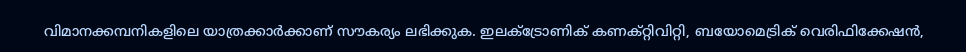വിമാനക്കമ്പനികളിലെ യാത്രക്കാര്‍ക്കാണ് സൗകര്യം ലഭിക്കുക. ഇലക്ട്രോണിക് കണക്റ്റിവിറ്റി, ബയോമെട്രിക് വെരിഫിക്കേഷന്‍,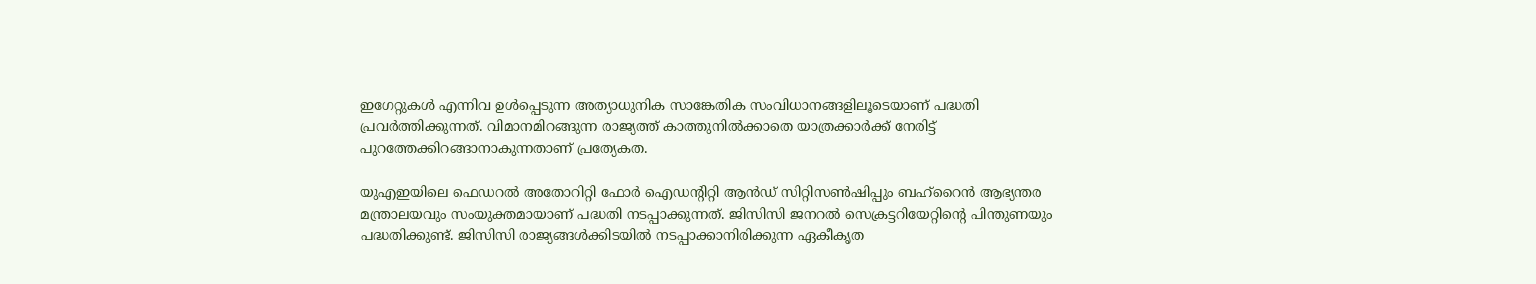ഇഗേറ്റുകള്‍ എന്നിവ ഉള്‍പ്പെടുന്ന അത്യാധുനിക സാങ്കേതിക സംവിധാനങ്ങളിലൂടെയാണ് പദ്ധതി പ്രവര്‍ത്തിക്കുന്നത്. വിമാനമിറങ്ങുന്ന രാജ്യത്ത് കാത്തുനില്‍ക്കാതെ യാത്രക്കാര്‍ക്ക് നേരിട്ട് പുറത്തേക്കിറങ്ങാനാകുന്നതാണ് പ്രത്യേകത.

യുഎഇയിലെ ഫെഡറല്‍ അതോറിറ്റി ഫോര്‍ ഐഡന്റിറ്റി ആന്‍ഡ് സിറ്റിസണ്‍ഷിപ്പും ബഹ്‌റൈന്‍ ആഭ്യന്തര മന്ത്രാലയവും സംയുക്തമായാണ് പദ്ധതി നടപ്പാക്കുന്നത്. ജിസിസി ജനറല്‍ സെക്രട്ടറിയേറ്റിന്റെ പിന്തുണയും പദ്ധതിക്കുണ്ട്. ജിസിസി രാജ്യങ്ങള്‍ക്കിടയില്‍ നടപ്പാക്കാനിരിക്കുന്ന ഏകീകൃത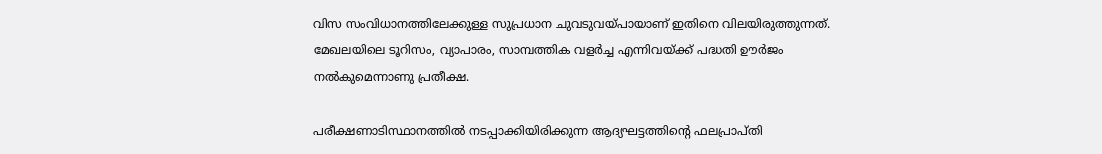വിസ സംവിധാനത്തിലേക്കുള്ള സുപ്രധാന ചുവടുവയ്പായാണ് ഇതിനെ വിലയിരുത്തുന്നത്. മേഖലയിലെ ടൂറിസം, വ്യാപാരം, സാമ്പത്തിക വളര്‍ച്ച എന്നിവയ്ക്ക് പദ്ധതി ഊര്‍ജം നല്‍കുമെന്നാണു പ്രതീക്ഷ.

പരീക്ഷണാടിസ്ഥാനത്തില്‍ നടപ്പാക്കിയിരിക്കുന്ന ആദ്യഘട്ടത്തിന്റെ ഫലപ്രാപ്തി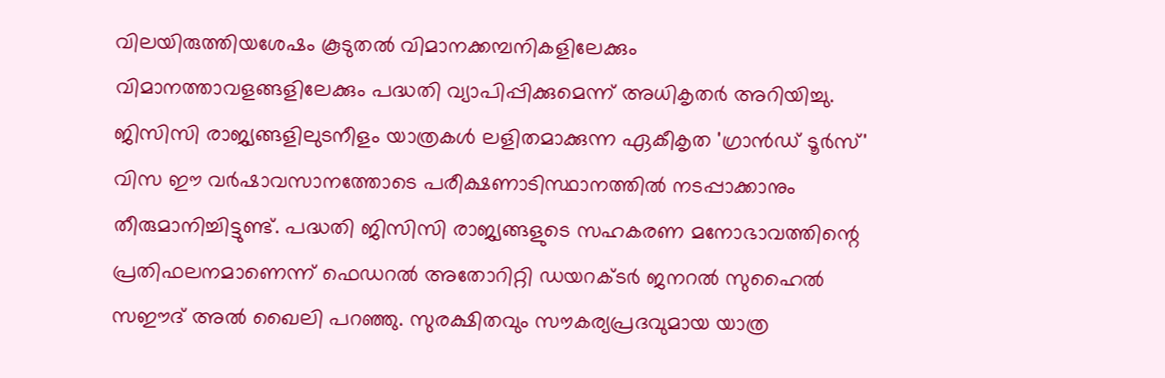വിലയിരുത്തിയശേഷം കൂടുതല്‍ വിമാനക്കമ്പനികളിലേക്കും വിമാനത്താവളങ്ങളിലേക്കും പദ്ധതി വ്യാപിപ്പിക്കുമെന്ന് അധികൃതര്‍ അറിയിച്ചു. ജിസിസി രാജ്യങ്ങളിലുടനീളം യാത്രകള്‍ ലളിതമാക്കുന്ന ഏകീകൃത 'ഗ്രാന്‍ഡ് ടൂര്‍സ്' വിസ ഈ വര്‍ഷാവസാനത്തോടെ പരീക്ഷണാടിസ്ഥാനത്തില്‍ നടപ്പാക്കാനും തീരുമാനിച്ചിട്ടുണ്ട്. പദ്ധതി ജിസിസി രാജ്യങ്ങളുടെ സഹകരണ മനോഭാവത്തിന്റെ പ്രതിഫലനമാണെന്ന് ഫെഡറല്‍ അതോറിറ്റി ഡയറക്ടര്‍ ജനറല്‍ സുഹൈല്‍ സഈദ് അല്‍ ഖൈലി പറഞ്ഞു. സുരക്ഷിതവും സൗകര്യപ്രദവുമായ യാത്ര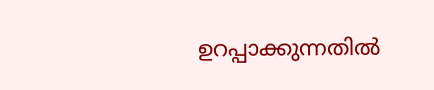ഉറപ്പാക്കുന്നതില്‍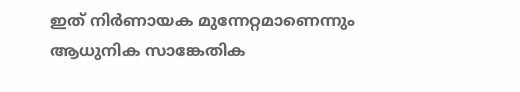ഇത് നിര്‍ണായക മുന്നേറ്റമാണെന്നും ആധുനിക സാങ്കേതിക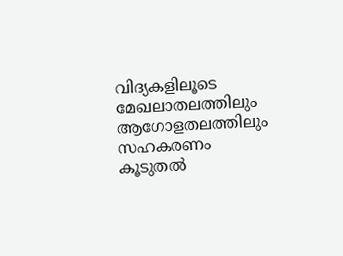വിദ്യകളിലൂടെ മേഖലാതലത്തിലും ആഗോളതലത്തിലും സഹകരണം കൂടുതല്‍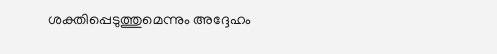ശക്തിപ്പെടുത്തുമെന്നും അദ്ദേഹം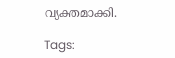വ്യക്തമാക്കി.

Tags: